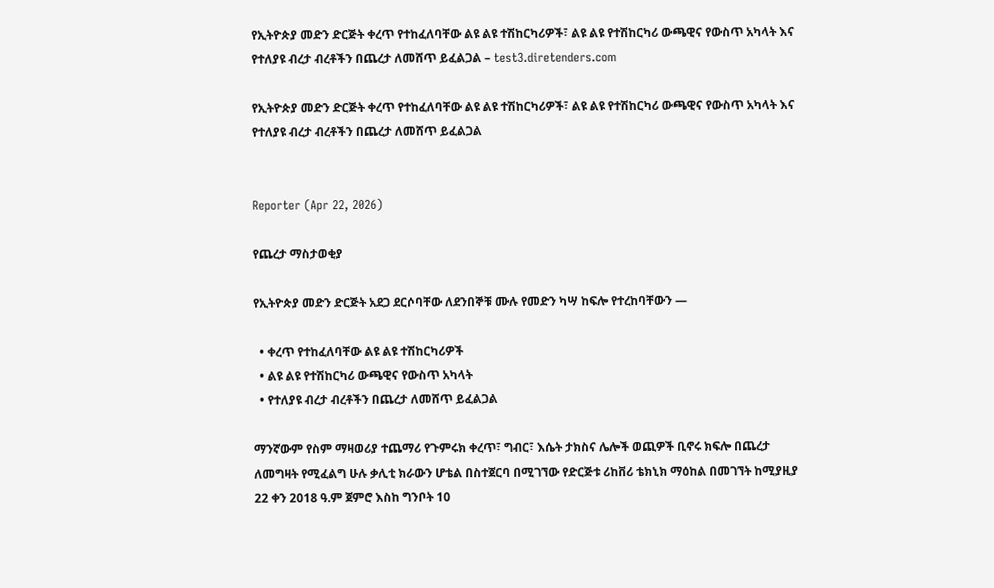የኢትዮጵያ መድን ድርጅት ቀረጥ የተከፈለባቸው ልዩ ልዩ ተሽከርካሪዎች፣ ልዩ ልዩ የተሽከርካሪ ውጫዊና የውስጥ አካላት እና የተለያዩ ብረታ ብረቶችን በጨረታ ለመሸጥ ይፈልጋል – test3.diretenders.com

የኢትዮጵያ መድን ድርጅት ቀረጥ የተከፈለባቸው ልዩ ልዩ ተሽከርካሪዎች፣ ልዩ ልዩ የተሽከርካሪ ውጫዊና የውስጥ አካላት እና የተለያዩ ብረታ ብረቶችን በጨረታ ለመሸጥ ይፈልጋል


Reporter (Apr 22, 2026)

የጨረታ ማስታወቂያ

የኢትዮጵያ መድን ድርጅት አደጋ ደርሶባቸው ለደንበኞቹ ሙሉ የመድን ካሣ ከፍሎ የተረከባቸውን —

  • ቀረጥ የተከፈለባቸው ልዩ ልዩ ተሽከርካሪዎች
  • ልዩ ልዩ የተሽከርካሪ ውጫዊና የውስጥ አካላት
  • የተለያዩ ብረታ ብረቶችን በጨረታ ለመሸጥ ይፈልጋል

ማንኛውም የስም ማዛወሪያ ተጨማሪ የጉምሩክ ቀረጥ፣ ግብር፣ እሴት ታክስና ሌሎች ወጪዎች ቢኖሩ ክፍሎ በጨረታ ለመግዛት የሚፈልግ ሁሉ ቃሊቲ ክራውን ሆቴል በስተጀርባ በሚገኘው የድርጅቱ ሪከቨሪ ቴክኒክ ማዕከል በመገኘት ከሚያዚያ 22 ቀን 2018 ዓ.ም ጀምሮ እስከ ግንቦት 10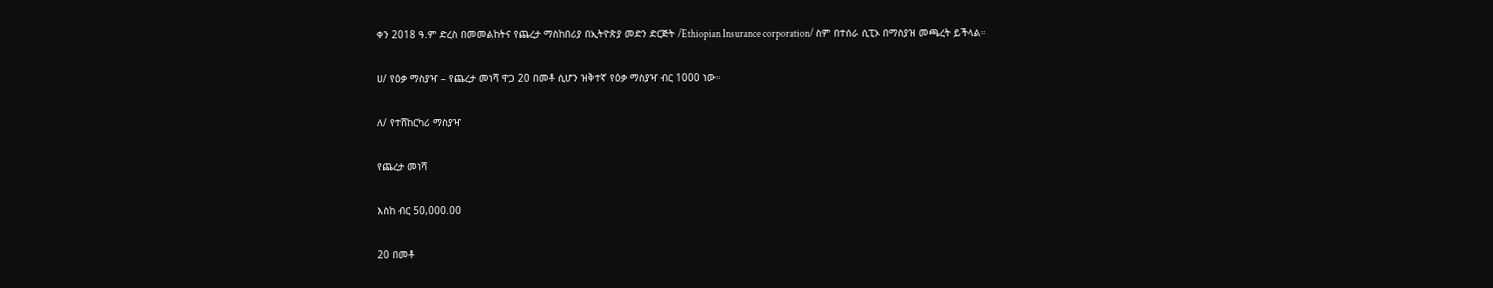ቀን 2018 ዓ.ም ድረስ በመመልከትና የጨረታ ማስከበሪያ በኢትዮጵያ መድን ድርጅት /Ethiopian Insurance corporation/ ስም በተሰራ ሲፒኦ በማስያዝ መጫረት ይችላል።

ሀ/ የዕቃ ማስያዣ – የጨረታ መነሻ ዋጋ 20 በመቶ ሲሆን ዝቅተኛ የዕቃ ማስያዣ ብር 1000 ነው።

ለ/ የተሸከርካሪ ማስያዣ

የጨረታ መነሻ

እስከ ብር 50,000.00

20 በመቶ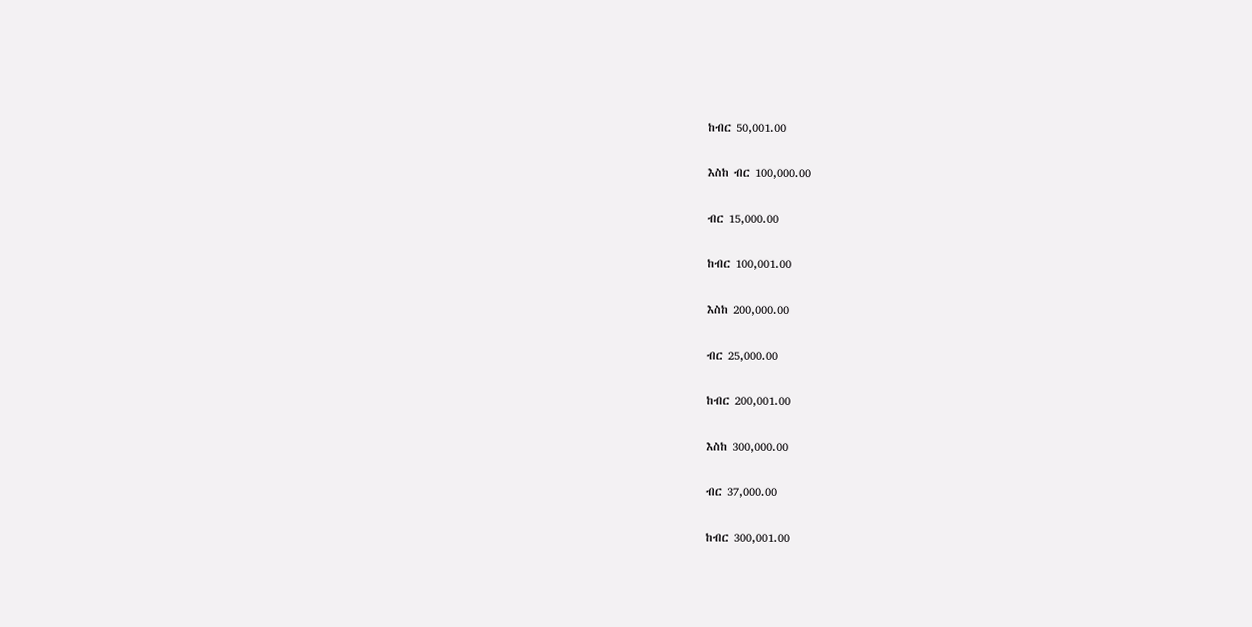ከብር 50,001.00

እስከ ብር 100,000.00

ብር 15,000.00

ከብር 100,001.00

እስከ 200,000.00

ብር 25,000.00

ከብር 200,001.00

እስከ 300,000.00

ብር 37,000.00

ከብር 300,001.00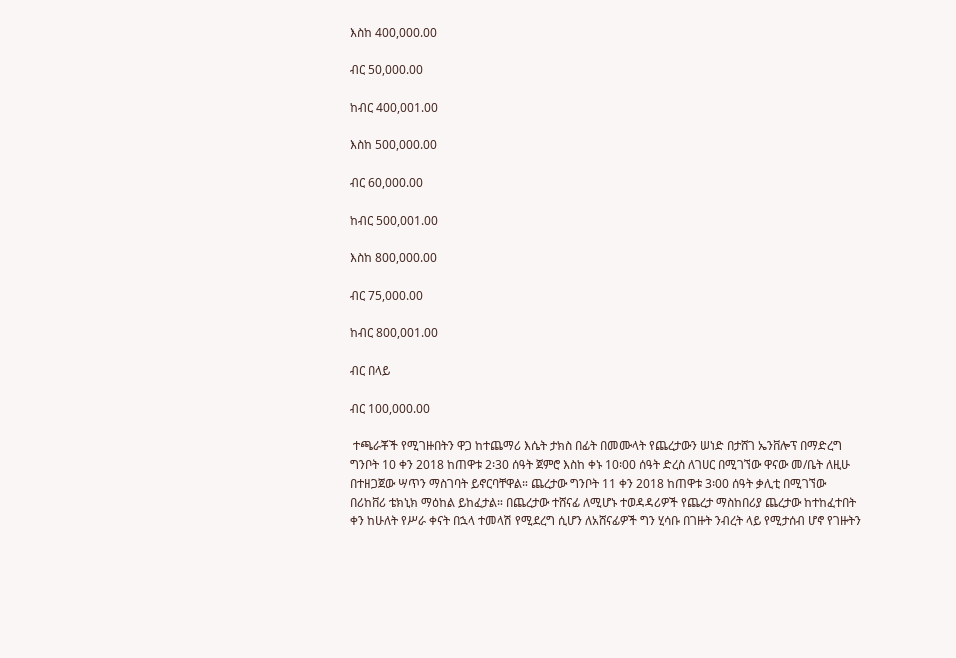እስከ 400,000.00

ብር 50,000.00

ከብር 400,001.00

እስከ 500,000.00

ብር 60,000.00

ከብር 500,001.00

እስከ 800,000.00

ብር 75,000.00

ከብር 800,001.00

ብር በላይ

ብር 100,000.00

 ተጫራቾች የሚገዙበትን ዋጋ ከተጨማሪ እሴት ታክስ በፊት በመሙላት የጨረታውን ሠነድ በታሸገ ኤንቨሎፕ በማድረግ ግንቦት 10 ቀን 2018 ከጠዋቱ 2፡30 ሰዓት ጀምሮ እስከ ቀኑ 10፡00 ሰዓት ድረስ ለገሀር በሚገኘው ዋናው መ/ቤት ለዚሁ በተዘጋጀው ሣጥን ማስገባት ይኖርባቸዋል። ጨረታው ግንቦት 11 ቀን 2018 ከጠዋቱ 3፡00 ሰዓት ቃሊቲ በሚገኘው በሪከቨሪ ቴክኒክ ማዕከል ይከፈታል። በጨረታው ተሸናፊ ለሚሆኑ ተወዳዳሪዎች የጨረታ ማስከበሪያ ጨረታው ከተከፈተበት ቀን ከሁለት የሥራ ቀናት በኋላ ተመላሽ የሚደረግ ሲሆን ለአሸናፊዎች ግን ሂሳቡ በገዙት ንብረት ላይ የሚታሰብ ሆኖ የገዙትን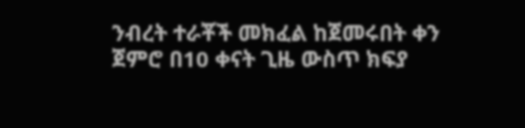ንብረት ተራቾች መክፈል ከጀመሩበት ቀን ጀምሮ በ10 ቀናት ጊዜ ውስጥ ክፍያ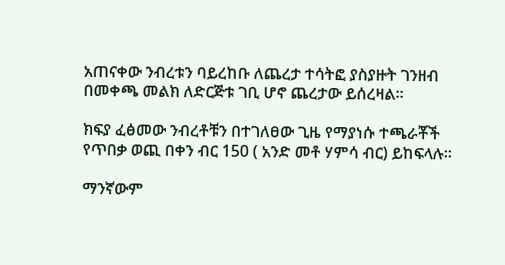አጠናቀው ንብረቱን ባይረከቡ ለጨረታ ተሳትፎ ያስያዙት ገንዘብ በመቀጫ መልክ ለድርጅቱ ገቢ ሆኖ ጨረታው ይሰረዛል።

ክፍያ ፈፅመው ንብረቶቹን በተገለፀው ጊዜ የማያነሱ ተጫራቾች የጥበቃ ወጪ በቀን ብር 150 ( አንድ መቶ ሃምሳ ብር) ይከፍላሉ።

ማንኛውም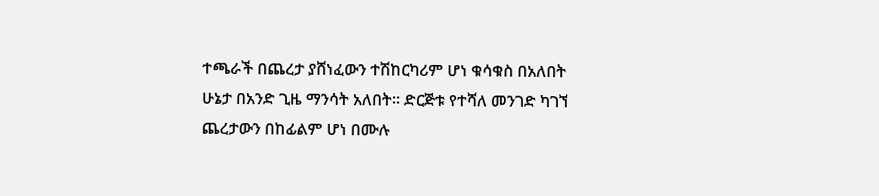ተጫራች በጨረታ ያሸነፈውን ተሽከርካሪም ሆነ ቁሳቁስ በአለበት ሁኔታ በአንድ ጊዜ ማንሳት አለበት። ድርጅቱ የተሻለ መንገድ ካገኘ ጨረታውን በከፊልም ሆነ በሙሉ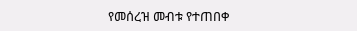የመሰረዝ መብቱ የተጠበቀ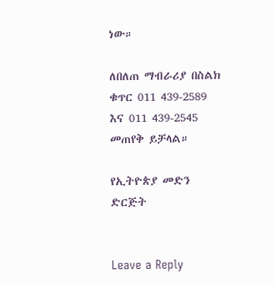ነው።

ለበለጠ ማብራሪያ በስልክ ቁጥር 011 439-2589 እና 011 439-2545 መጠየቅ ይቻላል።

የኢትዮጵያ መድን ድርጅት


Leave a Reply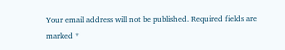Your email address will not be published. Required fields are marked *